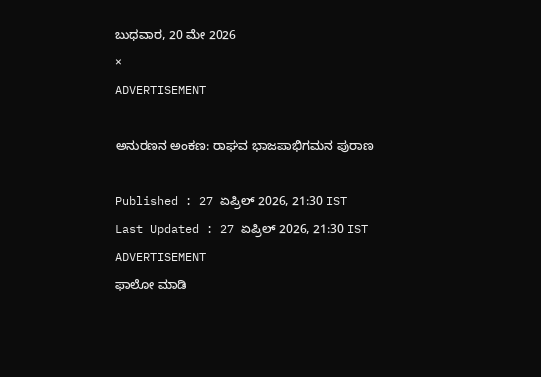ಬುಧವಾರ, 20 ಮೇ 2026
×
ADVERTISEMENT

ಅನುರಣನ ಅಂಕಣ: ರಾಘವ ಭಾಜಪಾಭಿಗಮನ ಪುರಾಣ

Published : 27 ಏಪ್ರಿಲ್ 2026, 21:30 IST
Last Updated : 27 ಏಪ್ರಿಲ್ 2026, 21:30 IST
ADVERTISEMENT
ಫಾಲೋ ಮಾಡಿ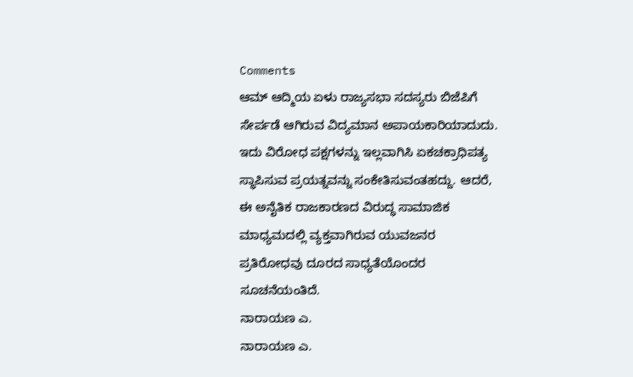Comments
ಆಮ್‌ ಆದ್ಮಿಯ ಏಳು ರಾಜ್ಯಸಭಾ ಸದಸ್ಯರು ಬಿಜೆಪಿಗೆ ಸೇರ್ಪಡೆ ಆಗಿರುವ ವಿದ್ಯಮಾನ ಅಪಾಯಕಾರಿಯಾದುದು. ಇದು ವಿರೋಧ ಪಕ್ಷಗಳನ್ನು ಇಲ್ಲವಾಗಿಸಿ ಏಕಚಕ್ರಾಧಿಪತ್ಯ ಸ್ಥಾಪಿಸುವ ಪ್ರಯತ್ನವನ್ನು ಸಂಕೇತಿಸುವಂತಹದ್ದು. ಆದರೆ, ಈ ಅನೈತಿಕ ರಾಜಕಾರಣದ ವಿರುದ್ಧ ಸಾಮಾಜಿಕ ಮಾಧ್ಯಮದಲ್ಲಿ ವ್ಯಕ್ತವಾಗಿರುವ ಯುವಜನರ ಪ್ರತಿರೋಧವು ದೂರದ ಸಾಧ್ಯತೆಯೊಂದರ ಸೂಚನೆಯಂತಿದೆ.
ನಾರಾಯಣ ಎ.
ನಾರಾಯಣ ಎ.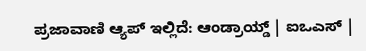ಪ್ರಜಾವಾಣಿ ಆ್ಯಪ್ ಇಲ್ಲಿದೆ: ಆಂಡ್ರಾಯ್ಡ್ | ಐಒಎಸ್ |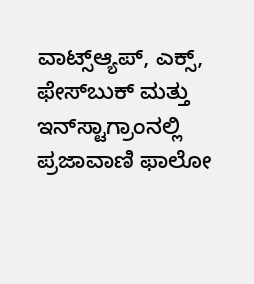ವಾಟ್ಸ್ಆ್ಯಪ್, ಎಕ್ಸ್, ಫೇಸ್‌ಬುಕ್ ಮತ್ತು ಇನ್‌ಸ್ಟಾಗ್ರಾಂನಲ್ಲಿ ಪ್ರಜಾವಾಣಿ ಫಾಲೋ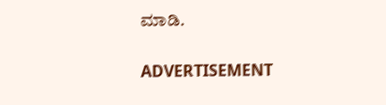ಮಾಡಿ.

ADVERTISEMENT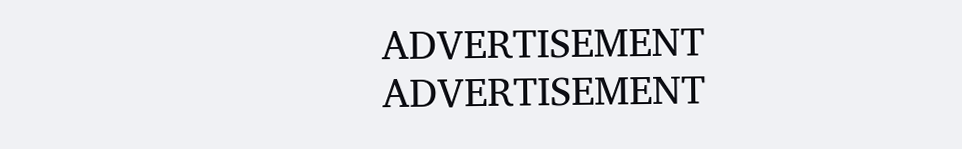ADVERTISEMENT
ADVERTISEMENT